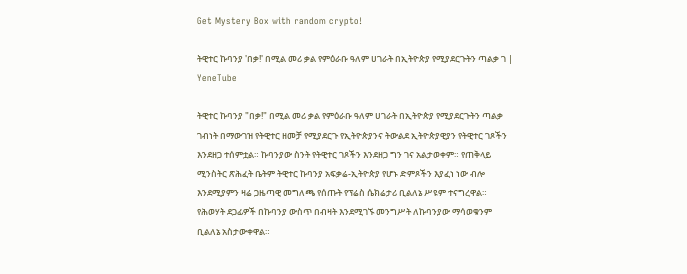Get Mystery Box with random crypto!

ትዊተር ኩባንያ 'በቃ!' በሚል መሪ ቃል የምዕራቡ ዓለም ሀገራት በኢትዮጵያ የሚያደርጉትን ጣልቃ ገ | YeneTube

ትዊተር ኩባንያ "በቃ!" በሚል መሪ ቃል የምዕራቡ ዓለም ሀገራት በኢትዮጵያ የሚያደርጉትን ጣልቃ ገብነት በማውገዝ የትዊተር ዘመቻ የሚያደርጉ የኢትዮጵያንና ትውልደ ኢትዮጵያዊያን የትዊተር ገጾችን እንደዘጋ ተሰምቷል። ኩባንያው ስንት የትዊተር ገጾችን እንደዘጋ ግን ገና አልታወቀም። የጠቅላይ ሚንስትር ጽሕፈት ቤትም ትዊተር ኩባንያ አፍቃሬ-ኢትዮጵያ የሆኑ ድምጾችን እያፈነ ነው ብሎ እንደሚያምን ዛሬ ጋዜጣዊ መግለጫ የሰጡት የፕሬስ ሴክሬታሪ ቢልለኔ ሥዩም ተናግረዋል። የሕወሃት ደጋፊዎች በኩባንያ ውስጥ በብዛት እንደሚገኙ መንግሥት ለኩባንያው ማሳወቁንም ቢልለኔ አስታውቀዋል።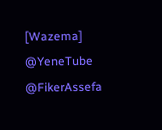[Wazema]
@YeneTube @FikerAssefa